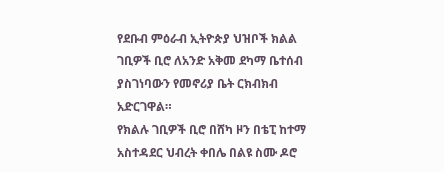የደቡብ ምዕራብ ኢትዮጵያ ህዝቦች ክልል ገቢዎች ቢሮ ለአንድ አቅመ ደካማ ቤተሰብ ያስገነባውን የመኖሪያ ቤት ርክብክብ አድርገዋል።
የክልሉ ገቢዎች ቢሮ በሸካ ዞን በቴፒ ከተማ አስተዳደር ህብረት ቀበሌ በልዩ ስሙ ዶሮ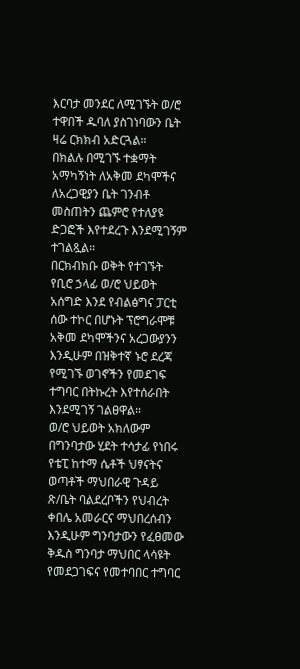እርባታ መንደር ለሚገኙት ወ/ሮ ተዋበች ዱባለ ያስገነባውን ቤት ዛሬ ርክክብ አድርጓል።
በክልሉ በሚገኙ ተቋማት አማካኝነት ለአቅመ ደካሞችና ለአረጋዊያን ቤት ገንብቶ መስጠትን ጨምሮ የተለያዩ ድጋፎች እየተደረጉ እንደሚገኝም ተገልጿል።
በርክብክቡ ወቅት የተገኙት የቢሮ ኃላፊ ወ/ሮ ህይወት አሰግድ እንደ የብልፅግና ፓርቲ ሰው ተኮር በሆኑት ፕሮግራሞቹ አቅመ ደካሞችንና አረጋውያንን እንዲሁም በዝቅተኛ ኑሮ ደረጃ የሚገኙ ወገኖችን የመደገፍ ተግባር በትኩረት እየተሰራበት እንደሚገኝ ገልፀዋል።
ወ/ሮ ህይወት አክለውም በግንባታው ሂደት ተሳታፊ የነበሩ የቴፒ ከተማ ሴቶች ህፃናትና ወጣቶች ማህበራዊ ጉዳይ ጽ/ቤት ባልደረቦችን የህብረት ቀበሌ አመራርና ማህበረሰብን እንዲሁም ግንባታውን የፈፀመው ቅዱስ ግንባታ ማህበር ላሳዩት የመደጋገፍና የመተባበር ተግባር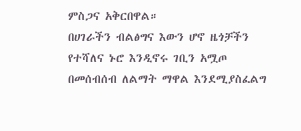ምስጋና አቅርበዋል።
በሀገራችን ብልፅግና እውን ሆኖ ዜጎቻችን የተሻለና ኑሮ እንዲኖሩ ገቢን አሟጦ በመሰብሰብ ለልማት ማዋል እንደሚያስፈልግ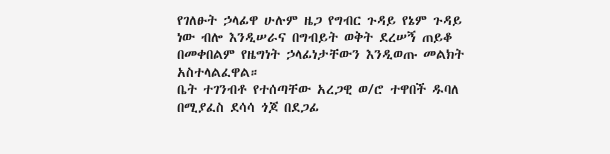የገለፁት ኃላፊዋ ሁሉም ዜጋ የግብር ጉዳይ የኔም ጉዳይ ነው ብሎ እንዲሠራና በግብይት ወቅት ደረሠኝ ጠይቆ በመቀበልም የዜግነት ኃላፊነታቸውን እንዲወጡ መልክት አስተላልፈዋል።
ቤት ተገንብቶ የተሰጣቸው አረጋዊ ወ/ሮ ተዋበች ዱባለ በሚያፈስ ደሳሳ ጎጆ በደጋፊ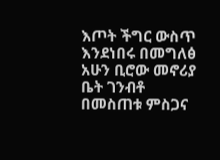እጦት ችግር ውስጥ እንደነበሩ በመግለፅ አሁን ቢሮው መኖሪያ ቤት ገንብቶ በመስጠቱ ምስጋና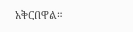አቅርበዋል።